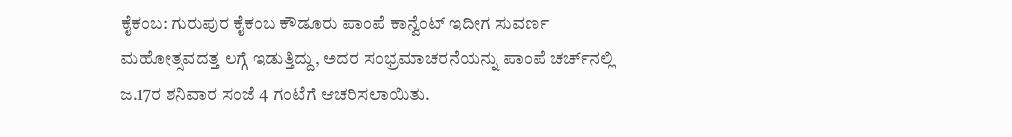ಕೈಕಂಬ: ಗುರುಪುರ ಕೈಕಂಬ ಕೌಡೂರು ಪಾಂಪೆ ಕಾನ್ವೆಂಟ್ ಇದೀಗ ಸುವರ್ಣ ಮಹೋತ್ಸವದತ್ತ ಲಗ್ಗೆ ಇಡುತ್ತಿದ್ದು, ಅದರ ಸಂಭ್ರಮಾಚರನೆಯನ್ನು ಪಾಂಪೆ ಚರ್ಚ್‍ನಲ್ಲಿ ಜ.17ರ ಶನಿವಾರ ಸಂಜೆ 4 ಗಂಟೆಗೆ ಆಚರಿಸಲಾಯಿತು.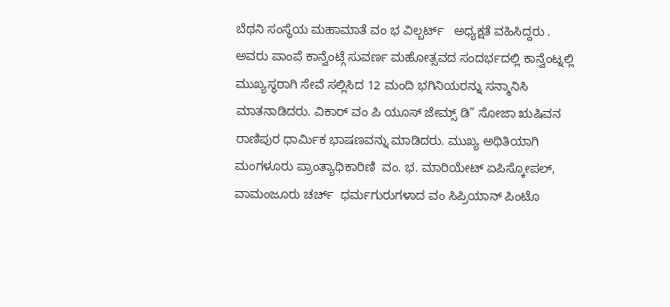ಬೆಥನಿ ಸಂಸ್ಥೆಯ ಮಹಾಮಾತೆ ವಂ ಭ ವಿಲ್ಬರ್ಟ್   ಅಧ್ಯಕ್ಷತೆ ವಹಿಸಿದ್ದರು . ಅವರು ಪಾಂಪೆ ಕಾನ್ವೆಂಟ್ಗೆ ಸುವರ್ಣ ಮಹೋತ್ಸವದ ಸಂದರ್ಭದಲ್ಲಿ ಕಾನ್ವೆಂಟ್ನಲ್ಲಿ ಮುಖ್ಯಸ್ಥರಾಗಿ ಸೇವೆ ಸಲ್ಲಿಸಿದ 12 ಮಂದಿ ಭಗಿನಿಯರನ್ನು ಸನ್ಮಾನಿಸಿ ಮಾತನಾಡಿದರು. ವಿಕಾರ್ ವಂ ಪಿ ಯೂಸ್ ಜೇಮ್ಸ್ ಡಿ” ಸೋಜಾ ಋಷಿವನ ರಾಣಿಪುರ ಧಾರ್ಮಿಕ ಭಾಷಣವನ್ನು ಮಾಡಿದರು. ಮುಖ್ಯ ಅಥಿತಿಯಾಗಿ ಮಂಗಳೂರು ಪ್ರಾಂತ್ಯಾಧಿಕಾರಿಣಿ  ವಂ. ಭ. ಮಾರಿಯೇಟ್ ಏಪಿಸ್ಕೋಪಲ್, ವಾಮಂಜೂರು ಚರ್ಚ್  ಧರ್ಮಗುರುಗಳಾದ ವಂ ಸಿಪ್ರಿಯಾನ್ ಪಿಂಟೊ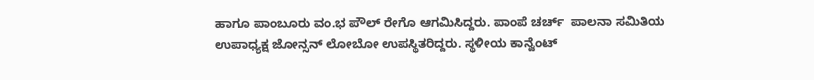ಹಾಗೂ ಪಾಂಬೂರು ವಂ.ಭ ಪೌಲ್ ರೇಗೊ ಆಗಮಿಸಿದ್ದರು. ಪಾಂಪೆ ಚರ್ಚ್  ಪಾಲನಾ ಸಮಿತಿಯ ಉಪಾಧ್ಯಕ್ಷ ಜೋನ್ಸನ್ ಲೋಬೋ ಉಪಸ್ಥಿತರಿದ್ದರು. ಸ್ಥಳೀಯ ಕಾನ್ವೆಂಟ್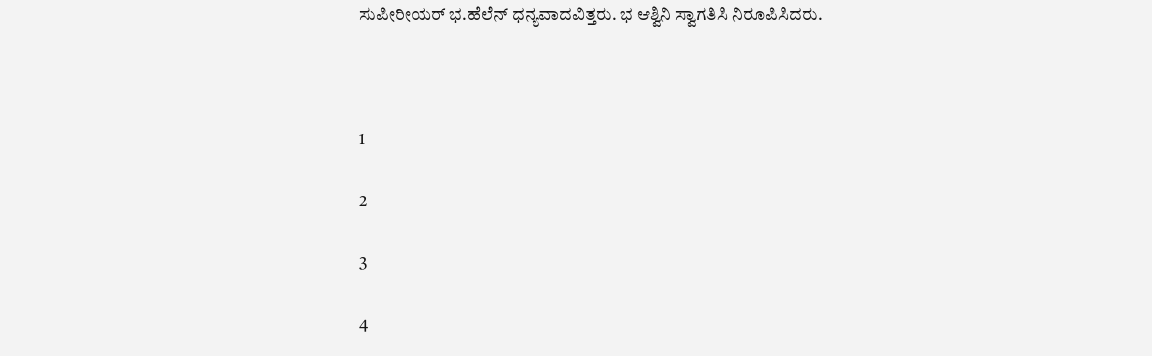ಸುಪೀರೀಯರ್ ಭ.ಹೆಲೆನ್ ಧನ್ಯವಾದವಿತ್ತರು. ಭ ಆಶ್ವಿನಿ ಸ್ವಾಗತಿಸಿ ನಿರೂಪಿಸಿದರು.



1

2

3

4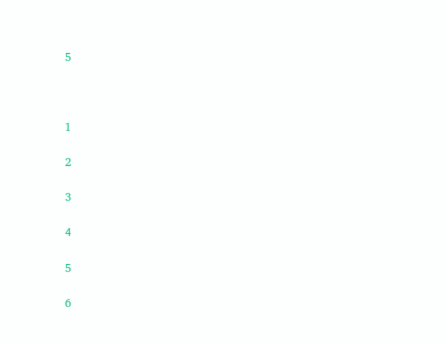5



1

2

3

4

5

6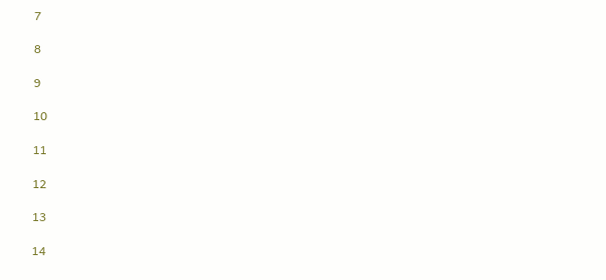7

8

9

10

11

12

13

14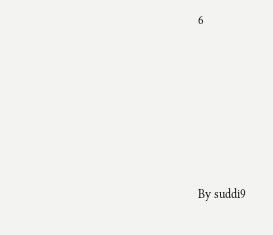6









By suddi9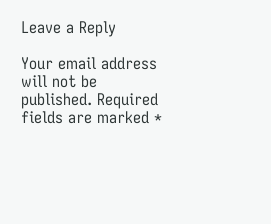Leave a Reply

Your email address will not be published. Required fields are marked *